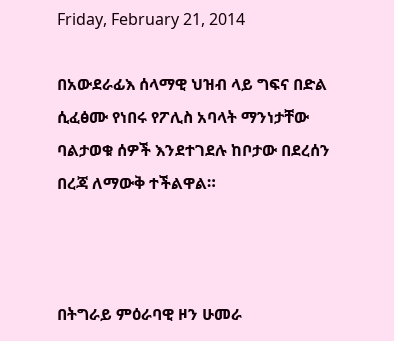Friday, February 21, 2014

በአውደራፊእ ሰላማዊ ህዝብ ላይ ግፍና በድል ሲፈፅሙ የነበሩ የፖሊስ አባላት ማንነታቸው ባልታወቁ ሰዎች እንደተገደሉ ከቦታው በደረሰን በረጃ ለማውቅ ተችልዋል።



በትግራይ ምዕራባዊ ዞን ሁመራ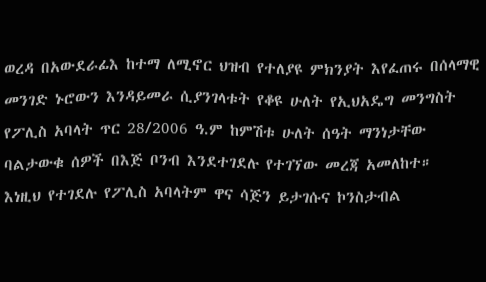ወረዳ በአውደራፊእ ከተማ ለሚኖር ህዝብ የተለያዩ ምክንያት እየፈጠሩ በሰላማዊ መንገድ ኑሮውን እንዳይመራ ሲያንገላቱት የቆዩ ሁለት የኢህአዴግ መንግስት የፖሊስ አባላት ጥር 28/2006 ዓ.ም ከምሽቱ ሁለት ሰዓት ማንነታቸው ባልታውቁ ሰዎች በእጅ ቦንብ እንደተገደሉ የተገኘው መረጃ አመለከተ።
እነዚህ የተገደሉ የፖሊስ አባላትም ዋና ሳጅን ይታገሱና ኮንስታብል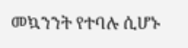መኳንንት የተባሉ ሲሆኑ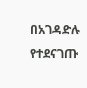በአገዳድሉ የተደናገጡ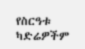የስርዓቱ ካድሬዎችም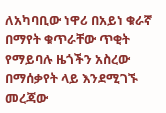ለአካባቢው ነዋሪ በአይነ ቁራኛ በማየት ቁጥራቸው ጥቂት የማይባሉ ዜጎችን አስረው በማሰቃየት ላይ እንደሚገኙ መረጃው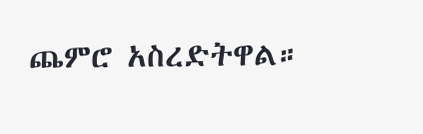ጨምሮ አስረድትዋል።